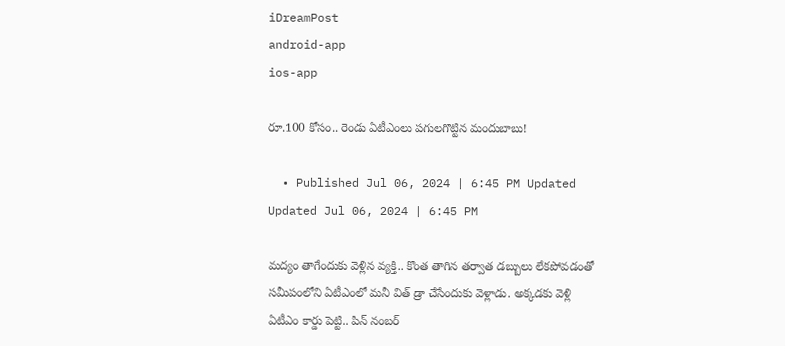iDreamPost
android-app
ios-app

రూ.100 కోసం.. రెండు ఏటీఎంలు పగులగొట్టిన మందుబాబు!

  • Published Jul 06, 2024 | 6:45 PM Updated Updated Jul 06, 2024 | 6:45 PM

మద్యం తాగేందుకు వెళ్లిన వ్యక్తి.. కొంత తాగిన తర్వాత డబ్బులు లేకపోవడంతో సమీపంలోని ఏటీఎంలో మనీ విత్ డ్రా చేసేందుకు వెళ్లాడు. అక్కడకు వెళ్లి ఏటీఎం కార్డు పెట్టి.. పిన్ నంబర్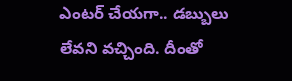ఎంటర్ చేయగా.. డబ్బులు లేవని వచ్చింది. దీంతో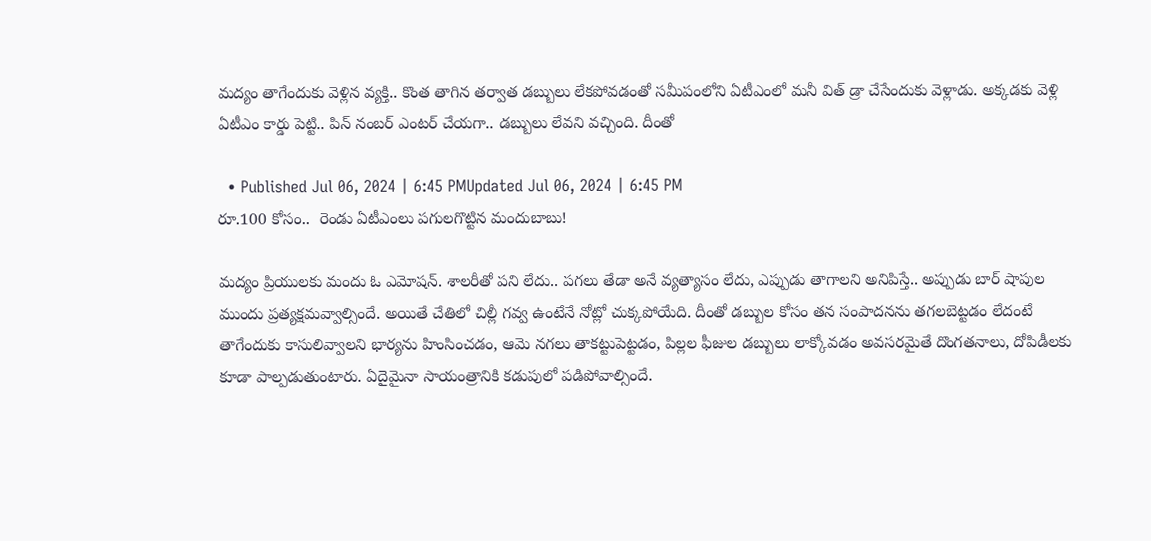మద్యం తాగేందుకు వెళ్లిన వ్యక్తి.. కొంత తాగిన తర్వాత డబ్బులు లేకపోవడంతో సమీపంలోని ఏటీఎంలో మనీ విత్ డ్రా చేసేందుకు వెళ్లాడు. అక్కడకు వెళ్లి ఏటీఎం కార్డు పెట్టి.. పిన్ నంబర్ ఎంటర్ చేయగా.. డబ్బులు లేవని వచ్చింది. దీంతో

  • Published Jul 06, 2024 | 6:45 PMUpdated Jul 06, 2024 | 6:45 PM
రూ.100 కోసం..  రెండు ఏటీఎంలు పగులగొట్టిన మందుబాబు!

మద్యం ప్రియులకు మందు ఓ ఎమోషన్. శాలరీతో పని లేదు.. పగలు తేడా అనే వ్యత్యాసం లేదు, ఎప్పుడు తాగాలని అనిపిస్తే.. అప్పుడు బార్ షాపుల ముందు ప్రత్యక్షమవ్వాల్సిందే. అయితే చేతిలో చిల్లీ గవ్వ ఉంటేనే నోట్లో చుక్కపోయేది. దీంతో డబ్బుల కోసం తన సంపాదనను తగలబెట్టడం లేదంటే తాగేందుకు కాసులివ్వాలని భార్యను హింసించడం, ఆమె నగలు తాకట్టుపెట్టడం, పిల్లల ఫీజుల డబ్బులు లాక్కోవడం అవసరమైతే దొంగతనాలు, దోపిడీలకు కూడా పాల్పడుతుంటారు. ఏదైమైనా సాయంత్రానికి కడుపులో పడిపోవాల్సిందే.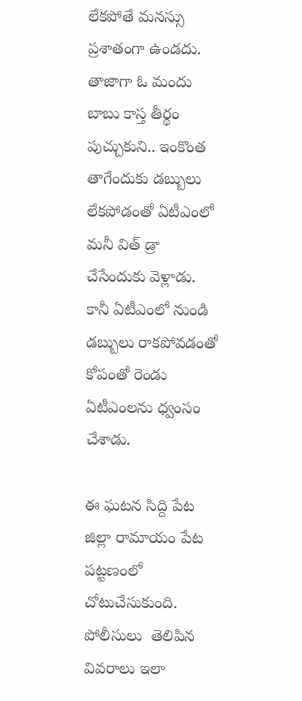లేకపోతే మనస్సు ప్రశాతంగా ఉండదు. తాజాగా ఓ మందు బాబు కాస్త తీర్థం పుచ్చుకుని.. ఇంకొంత తాగేందుకు డబ్బులు లేకపోడంతో ఏటీఎంలో మనీ విత్ డ్రా చేసేందుకు వెళ్లాడు. కానీ ఏటీఎంలో నుండి డబ్బులు రాకపోవడంతో కోపంతో రెండు ఏటీఎంలను ధ్వంసం చేశాడు.

ఈ ఘటన సిద్ది పేట జిల్లా రామాయం పేట పట్టణంలో చోటుచేసుకుంది.  పోలీసులు  తెలిపిన వివరాలు ఇలా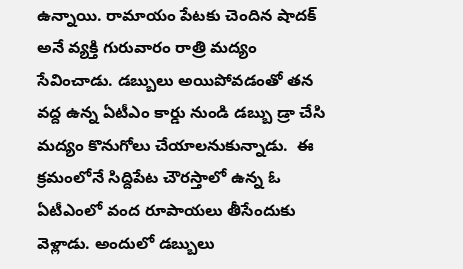ఉన్నాయి. రామాయం పేటకు చెందిన షాదక్ అనే వ్యక్తి గురువారం రాత్రి మద్యం సేవించాడు. డబ్బులు అయిపోవడంతో తన వద్ద ఉన్న ఏటీఎం కార్డు నుండి డబ్బు డ్రా చేసి మద్యం కొనుగోలు చేయాలనుకున్నాడు.  ఈ క్రమంలోనే సిద్దిపేట చౌరస్తాలో ఉన్న ఓ ఏటీఎంలో వంద రూపాయలు తీసేందుకు  వెళ్లాడు. అందులో డబ్బులు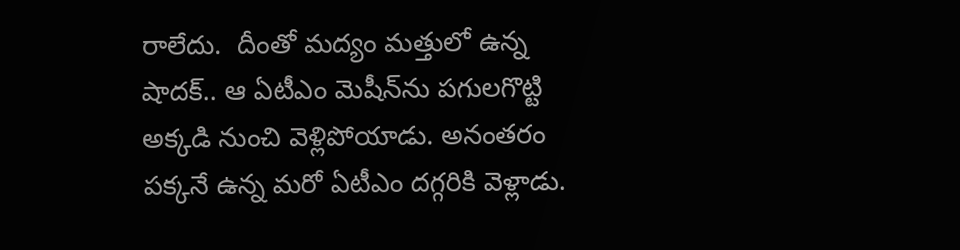రాలేదు.  దీంతో మద్యం మత్తులో ఉన్న షాదక్.. ఆ ఏటీఎం మెషీన్‌ను పగులగొట్టి అక్కడి నుంచి వెళ్లిపోయాడు. అనంతరం పక్కనే ఉన్న మరో ఏటీఎం దగ్గరికి వెళ్లాడు.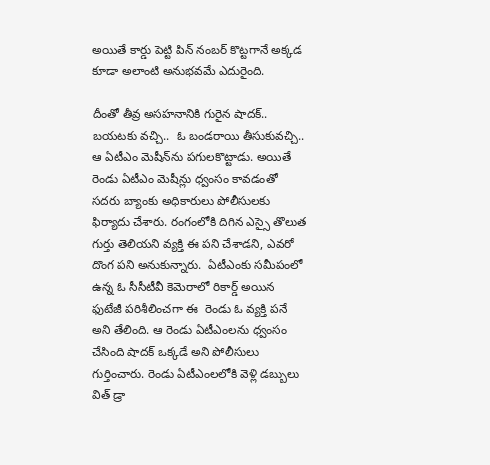అయితే కార్డు పెట్టి పిన్ నంబర్ కొట్టగానే అక్కడ కూడా అలాంటి అనుభవమే ఎదురైంది.

దీంతో తీవ్ర అసహనానికి గురైన షాదక్.. బయటకు వచ్చి..  ఓ బండరాయి తీసుకువచ్చి.. ఆ ఏటీఎం మెషీన్‌ను పగులకొట్టాడు. అయితే రెండు ఏటీఎం మెషీన్లు ధ్వంసం కావడంతో  సదరు బ్యాంకు అధికారులు పోలీసులకు ఫిర్యాదు చేశారు. రంగంలోకి దిగిన ఎస్సై తొలుత గుర్తు తెలియని వ్యక్తి ఈ పని చేశాడని, ఎవరో దొంగ పని అనుకున్నారు.  ఏటీఎంకు సమీపంలో ఉన్న ఓ సీసీటీవీ కెమెరాలో రికార్డ్ అయిన ఫుటేజీ పరిశీలించగా ఈ  రెండు ఓ వ్యక్తి పనే అని తేలింది. ఆ రెండు ఏటీఎంలను ధ్వంసం చేసింది షాదక్ ఒక్కడే అని పోలీసులు గుర్తించారు. రెండు ఏటీఎంలలోకి వెళ్లి డబ్బులు విత్ డ్రా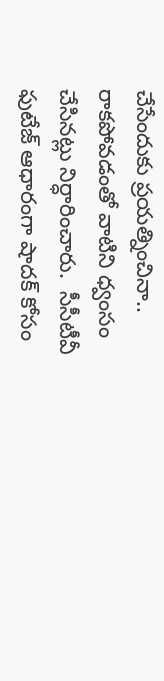చేసేందుకు ప్రయత్నించినా.. రాకపోవడంతో వాటిని ధ్వంసం చేసినట్లు నిర్ధారించారు.  సీసీటీవీ ఫుటేజ్ ఆధారంగా షాదక్ కోసం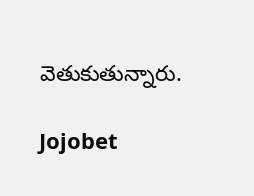వెతుకుతున్నారు.

Jojobet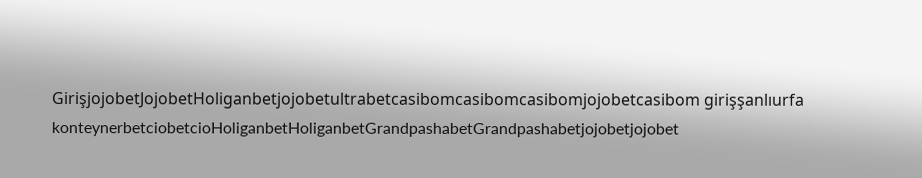GirişjojobetJojobetHoliganbetjojobetultrabetcasibomcasibomcasibomjojobetcasibom girişşanlıurfa konteynerbetciobetcioHoliganbetHoliganbetGrandpashabetGrandpashabetjojobetjojobet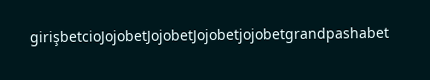girişbetcioJojobetJojobetJojobetjojobetgrandpashabet